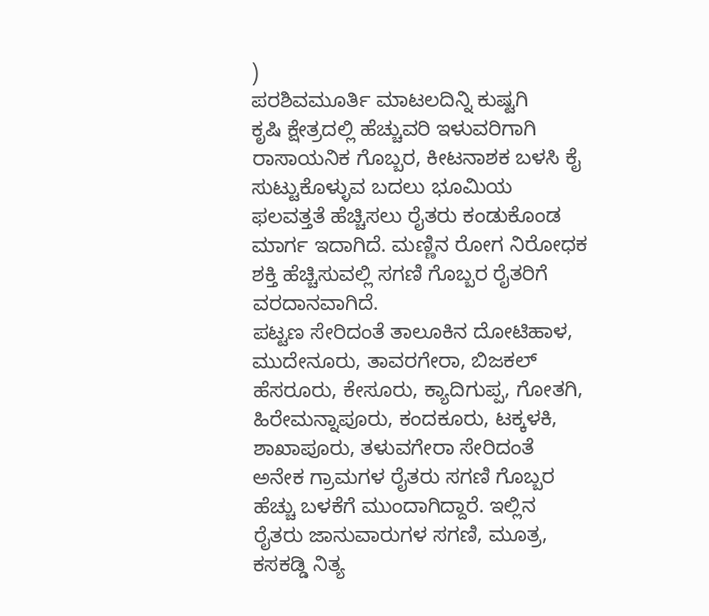)
ಪರಶಿವಮೂರ್ತಿ ಮಾಟಲದಿನ್ನಿ ಕುಷ್ಟಗಿ
ಕೃಷಿ ಕ್ಷೇತ್ರದಲ್ಲಿ ಹೆಚ್ಚುವರಿ ಇಳುವರಿಗಾಗಿ ರಾಸಾಯನಿಕ ಗೊಬ್ಬರ, ಕೀಟನಾಶಕ ಬಳಸಿ ಕೈ ಸುಟ್ಟುಕೊಳ್ಳುವ ಬದಲು ಭೂಮಿಯ ಫಲವತ್ತತೆ ಹೆಚ್ಚಿಸಲು ರೈತರು ಕಂಡುಕೊಂಡ ಮಾರ್ಗ ಇದಾಗಿದೆ. ಮಣ್ಣಿನ ರೋಗ ನಿರೋಧಕ ಶಕ್ತಿ ಹೆಚ್ಚಿಸುವಲ್ಲಿ ಸಗಣಿ ಗೊಬ್ಬರ ರೈತರಿಗೆ ವರದಾನವಾಗಿದೆ.
ಪಟ್ಟಣ ಸೇರಿದಂತೆ ತಾಲೂಕಿನ ದೋಟಿಹಾಳ, ಮುದೇನೂರು, ತಾವರಗೇರಾ, ಬಿಜಕಲ್ ಹೆಸರೂರು, ಕೇಸೂರು, ಕ್ಯಾದಿಗುಪ್ಪ, ಗೋತಗಿ, ಹಿರೇಮನ್ನಾಪೂರು, ಕಂದಕೂರು, ಟಕ್ಕಳಕಿ, ಶಾಖಾಪೂರು, ತಳುವಗೇರಾ ಸೇರಿದಂತೆ ಅನೇಕ ಗ್ರಾಮಗಳ ರೈತರು ಸಗಣಿ ಗೊಬ್ಬರ ಹೆಚ್ಚು ಬಳಕೆಗೆ ಮುಂದಾಗಿದ್ದಾರೆ. ಇಲ್ಲಿನ ರೈತರು ಜಾನುವಾರುಗಳ ಸಗಣಿ, ಮೂತ್ರ, ಕಸಕಡ್ಡಿ ನಿತ್ಯ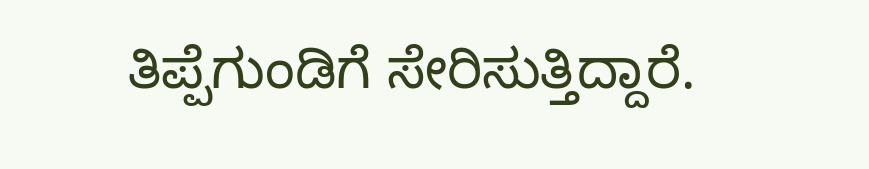ತಿಪ್ಪೆಗುಂಡಿಗೆ ಸೇರಿಸುತ್ತಿದ್ದಾರೆ.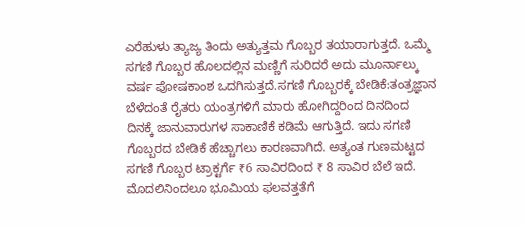ಎರೆಹುಳು ತ್ಯಾಜ್ಯ ತಿಂದು ಅತ್ಯುತ್ತಮ ಗೊಬ್ಬರ ತಯಾರಾಗುತ್ತದೆ. ಒಮ್ಮೆ ಸಗಣಿ ಗೊಬ್ಬರ ಹೊಲದಲ್ಲಿನ ಮಣ್ಣಿಗೆ ಸುರಿದರೆ ಅದು ಮೂರ್ನಾಲ್ಕು ವರ್ಷ ಪೋಷಕಾಂಶ ಒದಗಿಸುತ್ತದೆ.ಸಗಣಿ ಗೊಬ್ಬರಕ್ಕೆ ಬೇಡಿಕೆ:ತಂತ್ರಜ್ಞಾನ ಬೆಳೆದಂತೆ ರೈತರು ಯಂತ್ರಗಳಿಗೆ ಮಾರು ಹೋಗಿದ್ದರಿಂದ ದಿನದಿಂದ ದಿನಕ್ಕೆ ಜಾನುವಾರುಗಳ ಸಾಕಾಣಿಕೆ ಕಡಿಮೆ ಆಗುತ್ತಿದೆ. ಇದು ಸಗಣಿ ಗೊಬ್ಬರದ ಬೇಡಿಕೆ ಹೆಚ್ಚಾಗಲು ಕಾರಣವಾಗಿದೆ. ಅತ್ಯಂತ ಗುಣಮಟ್ಟದ ಸಗಣಿ ಗೊಬ್ಬರ ಟ್ರಾಕ್ಟರ್ಗೆ ₹6 ಸಾವಿರದಿಂದ ₹ 8 ಸಾವಿರ ಬೆಲೆ ಇದೆ. ಮೊದಲಿನಿಂದಲೂ ಭೂಮಿಯ ಫಲವತ್ತತೆಗೆ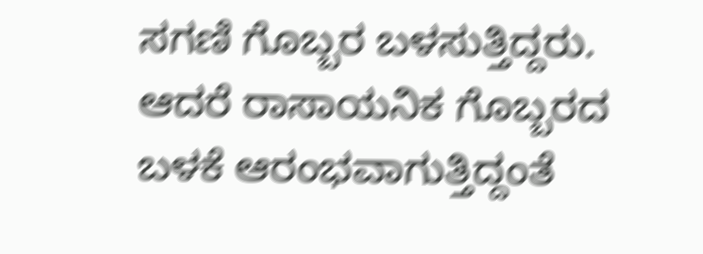ಸಗಣಿ ಗೊಬ್ಬರ ಬಳಸುತ್ತಿದ್ದರು. ಆದರೆ ರಾಸಾಯನಿಕ ಗೊಬ್ಬರದ ಬಳಕೆ ಆರಂಭವಾಗುತ್ತಿದ್ದಂತೆ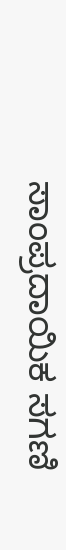ಸಾಂಪ್ರದಾಯಿಕ ಸಗಣಿ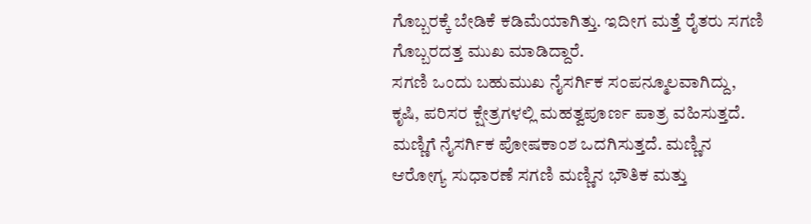ಗೊಬ್ಬರಕ್ಕೆ ಬೇಡಿಕೆ ಕಡಿಮೆಯಾಗಿತ್ತು. ಇದೀಗ ಮತ್ತೆ ರೈತರು ಸಗಣಿ ಗೊಬ್ಬರದತ್ತ ಮುಖ ಮಾಡಿದ್ದಾರೆ.
ಸಗಣಿ ಒಂದು ಬಹುಮುಖ ನೈಸರ್ಗಿಕ ಸಂಪನ್ಮೂಲವಾಗಿದ್ದು, ಕೃಷಿ, ಪರಿಸರ ಕ್ಷೇತ್ರಗಳಲ್ಲಿ ಮಹತ್ವಪೂರ್ಣ ಪಾತ್ರ ವಹಿಸುತ್ತದೆ. ಮಣ್ಣಿಗೆ ನೈಸರ್ಗಿಕ ಪೋಷಕಾಂಶ ಒದಗಿಸುತ್ತದೆ. ಮಣ್ಣಿನ ಆರೋಗ್ಯ ಸುಧಾರಣೆ ಸಗಣಿ ಮಣ್ಣಿನ ಭೌತಿಕ ಮತ್ತು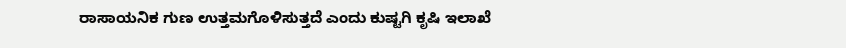ರಾಸಾಯನಿಕ ಗುಣ ಉತ್ತಮಗೊಳಿಸುತ್ತದೆ ಎಂದು ಕುಷ್ಟಗಿ ಕೃಷಿ ಇಲಾಖೆ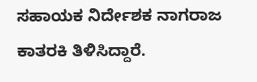ಸಹಾಯಕ ನಿರ್ದೇಶಕ ನಾಗರಾಜ ಕಾತರಕಿ ತಿಳಿಸಿದ್ದಾರೆ.